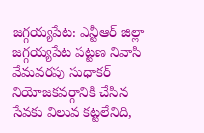జగ్గయ్యపేట: ఎన్టీఆర్ జిల్లా జగ్గయ్యపేట పట్టణ నివాసి వేమవరపు సుధాకర్ నియోజకవర్గానికి చేసిన సేవకు విలువ కట్టలేనిది,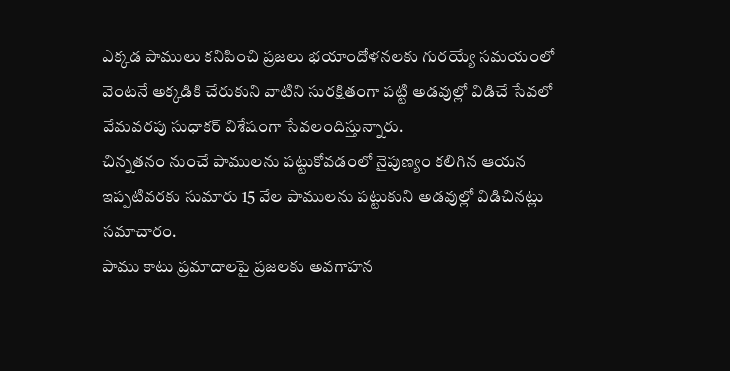ఎక్కడ పాములు కనిపించి ప్రజలు భయాందోళనలకు గురయ్యే సమయంలో వెంటనే అక్కడికి చేరుకుని వాటిని సురక్షితంగా పట్టి అడవుల్లో విడిచే సేవలో వేమవరపు సుధాకర్ విశేషంగా సేవలందిస్తున్నారు.
చిన్నతనం నుంచే పాములను పట్టుకోవడంలో నైపుణ్యం కలిగిన ఆయన ఇప్పటివరకు సుమారు 15 వేల పాములను పట్టుకుని అడవుల్లో విడిచినట్లు సమాచారం.
పాము కాటు ప్రమాదాలపై ప్రజలకు అవగాహన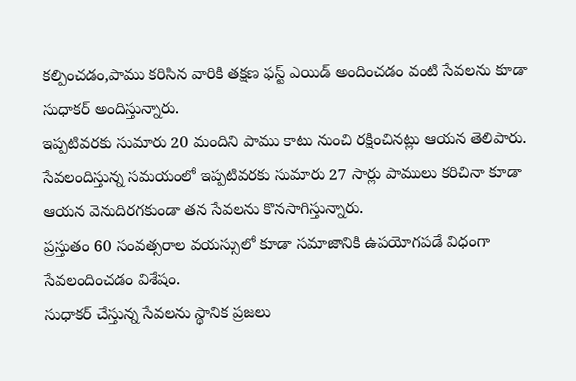కల్పించడం,పాము కరిసిన వారికి తక్షణ ఫస్ట్ ఎయిడ్ అందించడం వంటి సేవలను కూడా సుధాకర్ అందిస్తున్నారు.
ఇప్పటివరకు సుమారు 20 మందిని పాము కాటు నుంచి రక్షించినట్లు ఆయన తెలిపారు.
సేవలందిస్తున్న సమయంలో ఇప్పటివరకు సుమారు 27 సార్లు పాములు కరిచినా కూడా ఆయన వెనుదిరగకుండా తన సేవలను కొనసాగిస్తున్నారు.
ప్రస్తుతం 60 సంవత్సరాల వయస్సులో కూడా సమాజానికి ఉపయోగపడే విధంగా సేవలందించడం విశేషం.
సుధాకర్ చేస్తున్న సేవలను స్థానిక ప్రజలు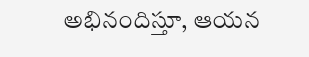అభినందిస్తూ, ఆయన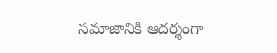సమాజానికి ఆదర్శంగా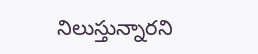నిలుస్తున్నారని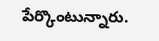పేర్కొంటున్నారు.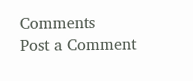Comments
Post a Comment